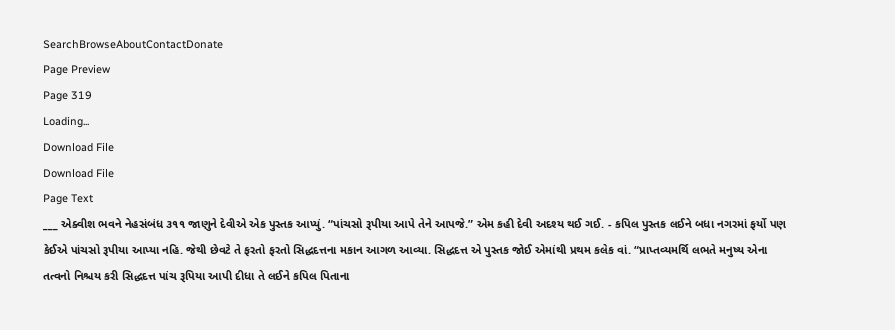SearchBrowseAboutContactDonate
Page Preview
Page 319
Loading...
Download File
Download File
Page Text
___ એક્વીશ ભવને નેહસંબંધ ૩૧૧ જાણુને દેવીએ એક પુસ્તક આપ્યું. “પાંચસો રૂપીયા આપે તેને આપજે.” એમ કહી દેવી અદશ્ય થઈ ગઈ. - કપિલ પુસ્તક લઈને બધા નગરમાં ફર્યો પણ કેઈએ પાંચસો રૂપીયા આપ્યા નહિ. જેથી છેવટે તે ફરતો ફરતો સિદ્ધદત્તના મકાન આગળ આવ્યા. સિદ્ધદત્ત એ પુસ્તક જોઈ એમાંથી પ્રથમ કલેક વાં. “પ્રાપ્તવ્યમર્થિ લભતે મનુષ્ય એના તત્વનો નિશ્ચય કરી સિદ્ધદત્ત પાંચ રૂપિયા આપી દીધા તે લઈને કપિલ પિતાના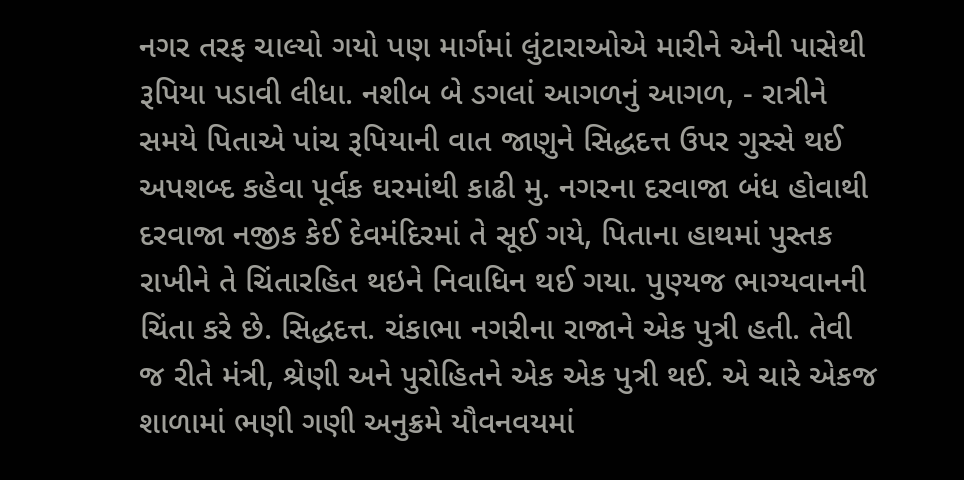નગર તરફ ચાલ્યો ગયો પણ માર્ગમાં લુંટારાઓએ મારીને એની પાસેથી રૂપિયા પડાવી લીધા. નશીબ બે ડગલાં આગળનું આગળ, - રાત્રીને સમયે પિતાએ પાંચ રૂપિયાની વાત જાણુને સિદ્ધદત્ત ઉપર ગુસ્સે થઈ અપશબ્દ કહેવા પૂર્વક ઘરમાંથી કાઢી મુ. નગરના દરવાજા બંધ હોવાથી દરવાજા નજીક કેઈ દેવમંદિરમાં તે સૂઈ ગયે, પિતાના હાથમાં પુસ્તક રાખીને તે ચિંતારહિત થઇને નિવાધિન થઈ ગયા. પુણ્યજ ભાગ્યવાનની ચિંતા કરે છે. સિદ્ધદત્ત. ચંકાભા નગરીના રાજાને એક પુત્રી હતી. તેવી જ રીતે મંત્રી, શ્રેણી અને પુરોહિતને એક એક પુત્રી થઈ. એ ચારે એકજ શાળામાં ભણી ગણી અનુક્રમે યૌવનવયમાં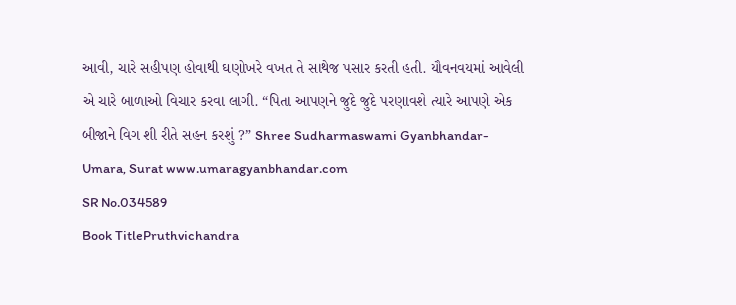આવી, ચારે સહીપણ હોવાથી ઘણોખરે વખત તે સાથેજ પસાર કરતી હતી. યૌવનવયમાં આવેલી એ ચારે બાળાઓ વિચાર કરવા લાગી. “પિતા આપણને જુદે જુદે પરણાવશે ત્યારે આપણે એક બીજાને વિગ શી રીતે સહન કરશું ?” Shree Sudharmaswami Gyanbhandar-Umara, Surat www.umaragyanbhandar.com
SR No.034589
Book TitlePruthvichandra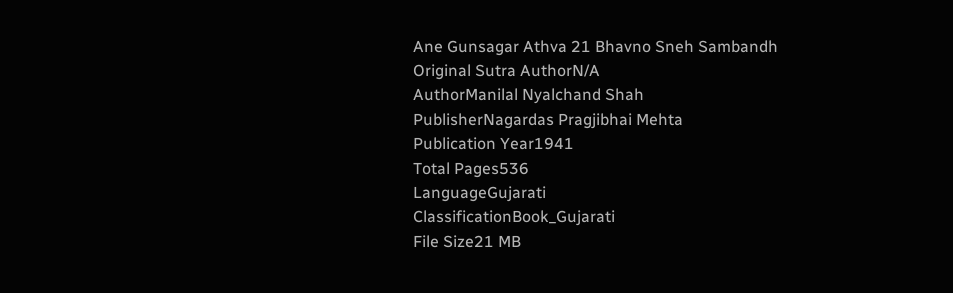Ane Gunsagar Athva 21 Bhavno Sneh Sambandh
Original Sutra AuthorN/A
AuthorManilal Nyalchand Shah
PublisherNagardas Pragjibhai Mehta
Publication Year1941
Total Pages536
LanguageGujarati
ClassificationBook_Gujarati
File Size21 MB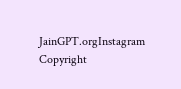JainGPT.orgInstagram
Copyright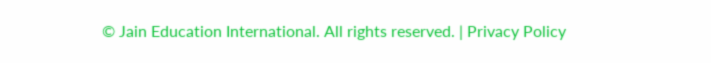© Jain Education International. All rights reserved. | Privacy Policy